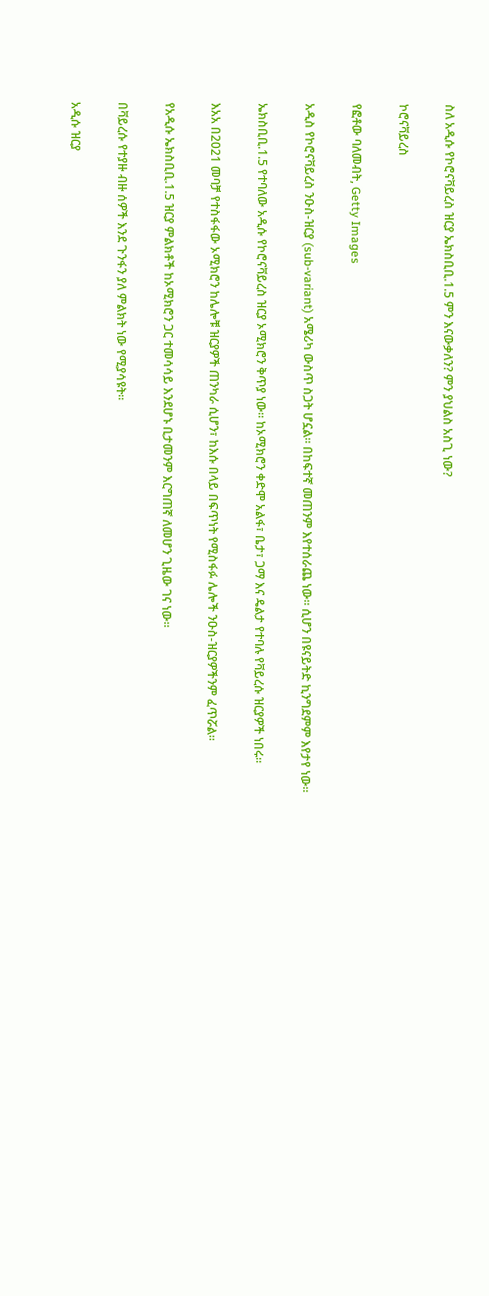ስለ አዲሱ የኮሮናቫይረስ ዝርያ ኤክስቢቢ.1.5 ምን እናውቃለን? ምን ያህልስ አስጊ ነው?

ኮሮናቫይረስ

የፎቶው ባለመብት, Getty Images

አዲስ የኮሮናቫይረስ ንዑስ-ዝርያ (sub-variant) አሜሪካ ውስጥ ስጋት ሆኗል። በከፍተኛ መጠንም እየተሰራጨ ነው። ሲሆን በዩናይትድ ኪንግደምም እየታየ ነው።

ኤክስቢቢ.1.5 የተባለው አዲሱ የኮሮናቫይረስ ዝርያ ኦሚክሮን ቅጥያ ነው። ከኦሚክሮን ቀድሞ አልፋ፣ ቤታ፣ ጋማ እና ዴልታ የተባሉ የቫይረሱ ዝርያዎች ነበሩ።

እአአ በ2021 መባቻ የተስፋፋው ኦሚክሮን ከሌሎቹ ዝርያዎች ጠንካራ ሲሆን፣ ከእሱ በላይ በፍጥነት የሚስፋፉ ሌሎች ንዑስ-ዝርያዎችንም ፈጥሯል።

የአዲሱ ኤክስቢቢ.1.5 ዝርያ ምልክቶች ከኦሚክሮን ጋር ተመሳሳይ እንደሆኑ ቢታመንም እርግጠኛ ለመሆን ጊዜው ገና ነው።

በቫይረሱ የተያዙ ብዙ ሰዎች እንደ ጉንፋን ያለ ምልክት ነው የሚያሳዩት።

አዲሱ ዝርያ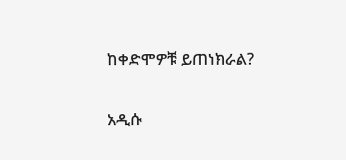ከቀድሞዎቹ ይጠነክራል?

አዲሱ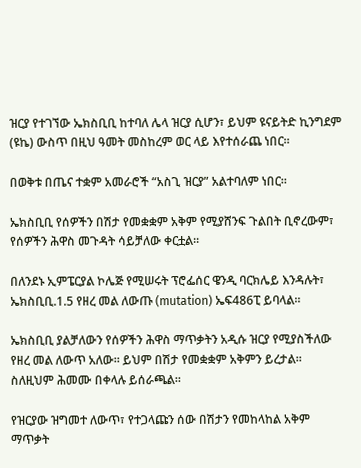ዝርያ የተገኘው ኤክስቢቢ ከተባለ ሌላ ዝርያ ሲሆን፣ ይህም ዩናይትድ ኪንግደም (ዩኬ) ውስጥ በዚህ ዓመት መስከረም ወር ላይ እየተሰራጨ ነበር።

በወቅቱ በጤና ተቋም አመራሮች “አስጊ ዝርያ” አልተባለም ነበር።

ኤክስቢቢ የሰዎችን በሽታ የመቋቋም አቅም የሚያሸንፍ ጉልበት ቢኖረውም፣ የሰዎችን ሕዋስ መጉዳት ሳይቻለው ቀርቷል።

በለንደኑ ኢምፔርያል ኮሌጅ የሚሠሩት ፕሮፌሰር ዌንዲ ባርክሌይ እንዳሉት፣ ኤክስቢቢ.1.5 የዘረ መል ለውጡ (mutation) ኤፍ486ፒ ይባላል።

ኤክስቢቢ ያልቻለውን የሰዎችን ሕዋስ ማጥቃትን አዲሱ ዝርያ የሚያስችለው የዘረ መል ለውጥ አለው። ይህም በሽታ የመቋቋም አቅምን ይረታል። ስለዚህም ሕመሙ በቀላሉ ይሰራጫል።

የዝርያው ዝግመተ ለውጥ፣ የተጋላጩን ሰው በሽታን የመከላከል አቅም ማጥቃት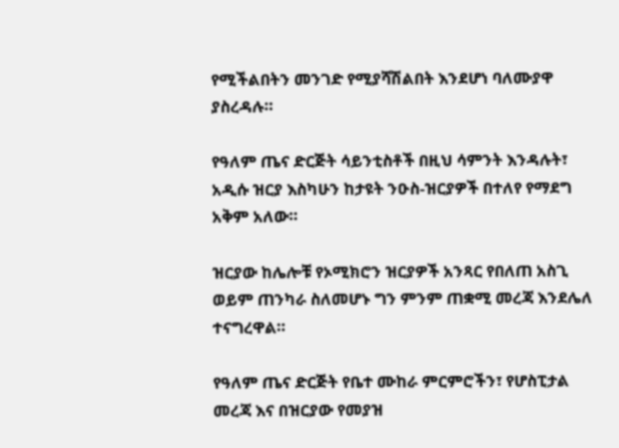የሚችልበትን መንገድ የሚያሻሽልበት እንደሆነ ባለሙያዋ ያስረዳሉ።

የዓለም ጤና ድርጅት ሳይንቲስቶች በዚህ ሳምንት እንዳሉት፣ አዲሱ ዝርያ እስካሁን ከታዩት ንዑስ-ዝርያዎች በተለየ የማደግ አቅም አለው።

ዝርያው ከሌሎቹ የኦሚክሮን ዝርያዎች አንጻር የበለጠ አስጊ ወይም ጠንካራ ስለመሆኑ ግን ምንም ጠቋሚ መረጃ እንደሌለ ተናግረዋል።

የዓለም ጤና ድርጅት የቤተ ሙከራ ምርምሮችን፣ የሆስፒታል መረጃ እና በዝርያው የመያዝ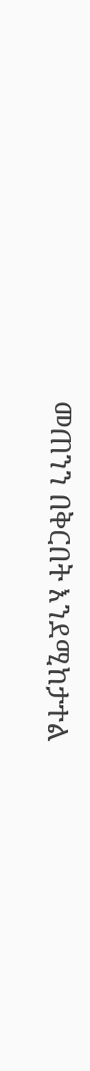መጠንን በቅርበት እንደሚከታተል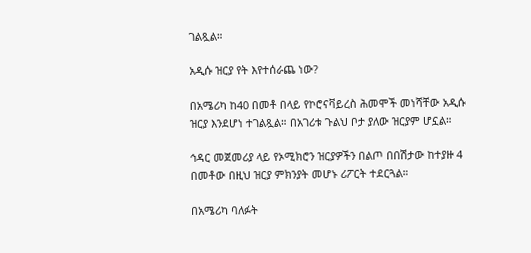ገልጿል።

አዲሱ ዝርያ የት እየተሰራጨ ነው?

በአሜሪካ ከ40 በመቶ በላይ የኮሮናቫይረስ ሕመሞች መነሻቸው አዲሱ ዝርያ እንደሆነ ተገልጿል። በአገሪቱ ጉልህ ቦታ ያለው ዝርያም ሆኗል።

ኅዳር መጀመሪያ ላይ የኦሚክሮን ዝርያዎችን በልጦ በበሽታው ከተያዙ 4 በመቶው በዚህ ዝርያ ምክንያት መሆኑ ሪፖርት ተደርጓል።

በአሜሪካ ባለፉት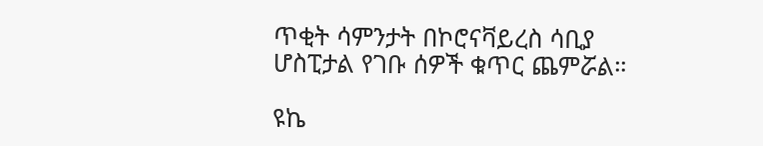ጥቂት ሳምንታት በኮሮናቫይረስ ሳቢያ ሆስፒታል የገቡ ሰዎች ቁጥር ጨምሯል።

ዩኬ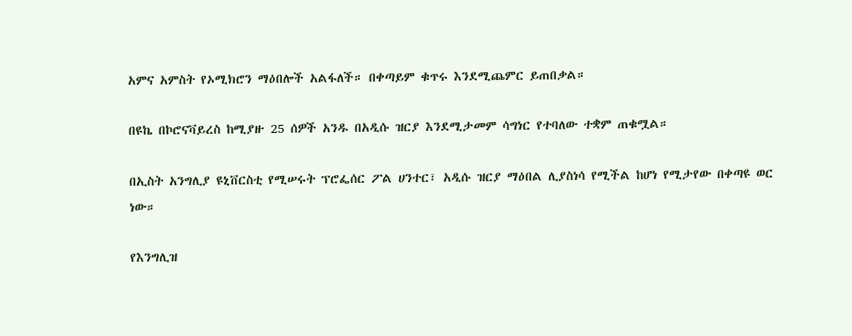አምና አምስት የኦሚክሮን ማዕበሎች አልፋለች። በቀጣይም ቁጥሩ እንደሚጨምር ይጠበቃል።

በዩኬ በኮሮናቫይረስ ከሚያዙ 25 ሰዎች አንዱ በአዲሱ ዝርያ እንደሚታመም ሳግነር የተባለው ተቋም ጠቁሟል።

በኢስት አንግሊያ ዩኒቨርስቲ የሚሠሩት ፕሮፌሰር ፖል ሀንተር፣ አዲሱ ዝርያ ማዕበል ሊያስነሳ የሚችል ከሆነ የሚታየው በቀጣዩ ወር ነው።

የእንግሊዝ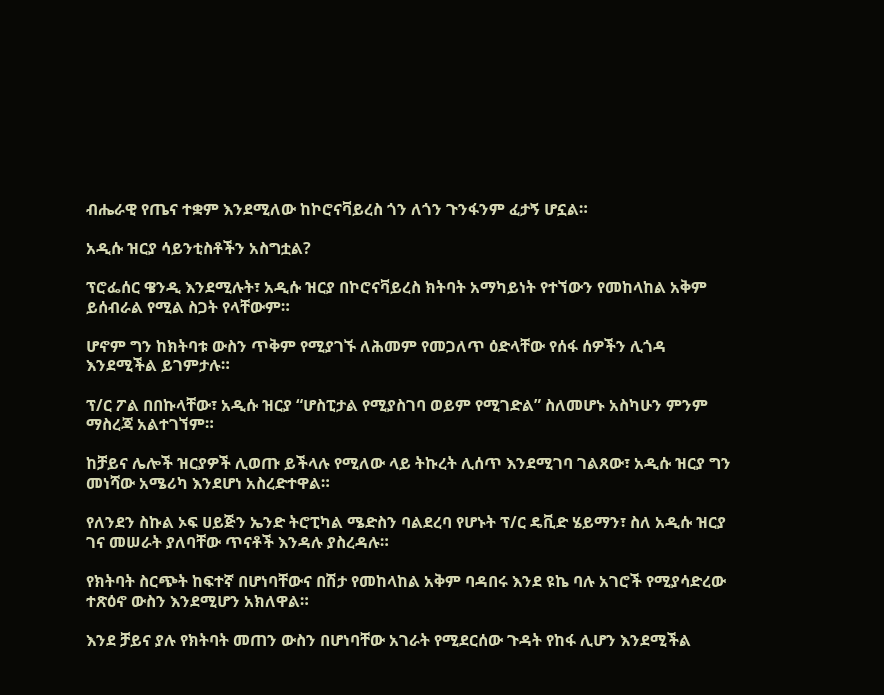ብሔራዊ የጤና ተቋም እንደሚለው ከኮሮናቫይረስ ጎን ለጎን ጉንፋንም ፈታኝ ሆኗል።

አዲሱ ዝርያ ሳይንቲስቶችን አስግቷል?

ፕሮፌሰር ዌንዲ እንደሚሉት፣ አዲሱ ዝርያ በኮሮናቫይረስ ክትባት አማካይነት የተኘውን የመከላከል አቅም ይሰብራል የሚል ስጋት የላቸውም።

ሆኖም ግን ከክትባቱ ውስን ጥቅም የሚያገኙ ለሕመም የመጋለጥ ዕድላቸው የሰፋ ሰዎችን ሊጎዳ እንደሚችል ይገምታሉ።

ፕ/ር ፖል በበኩላቸው፣ አዲሱ ዝርያ “ሆስፒታል የሚያስገባ ወይም የሚገድል” ስለመሆኑ አስካሁን ምንም ማስረጃ አልተገኘም።

ከቻይና ሌሎች ዝርያዎች ሊወጡ ይችላሉ የሚለው ላይ ትኩረት ሊሰጥ እንደሚገባ ገልጸው፣ አዲሱ ዝርያ ግን መነሻው አሜሪካ እንደሆነ አስረድተዋል።

የለንደን ስኩል ኦፍ ሀይጅን ኤንድ ትሮፒካል ሜድስን ባልደረባ የሆኑት ፕ/ር ዴቪድ ሄይማን፣ ስለ አዲሱ ዝርያ ገና መሠራት ያለባቸው ጥናቶች እንዳሉ ያስረዳሉ።

የክትባት ስርጭት ከፍተኛ በሆነባቸውና በሽታ የመከላከል አቅም ባዳበሩ እንደ ዩኬ ባሉ አገሮች የሚያሳድረው ተጽዕኖ ውስን እንደሚሆን አክለዋል።

እንደ ቻይና ያሉ የክትባት መጠን ውስን በሆነባቸው አገራት የሚደርሰው ጉዳት የከፋ ሊሆን እንደሚችል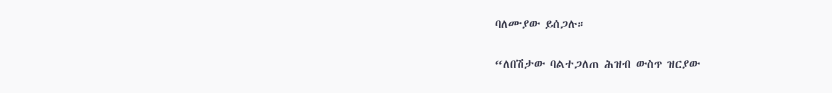ባለሙያው ይሰጋሉ።

“ለበሽታው ባልተጋለጠ ሕዝብ ውስጥ ዝርያው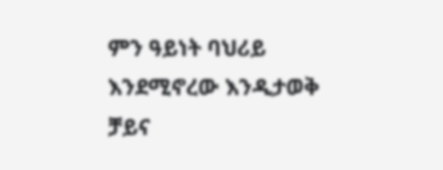ምን ዓይነት ባህሪይ እንደሚኖረው እንዲታወቅ ቻይና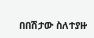በበሽታው ስለተያዙ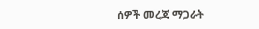ሰዎች መረጃ ማጋራት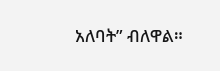አለባት” ብለዋል።